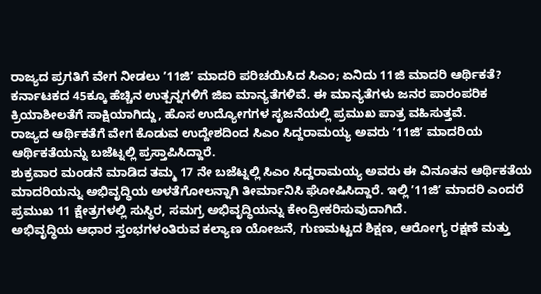ರಾಜ್ಯದ ಪ್ರಗತಿಗೆ ವೇಗ ನೀಡಲು ʼ11ಜಿʼ ಮಾದರಿ ಪರಿಚಯಿಸಿದ ಸಿಎಂ; ಏನಿದು 11ಜಿ ಮಾದರಿ ಆರ್ಥಿಕತೆ?
ಕರ್ನಾಟಕದ 45ಕ್ಕೂ ಹೆಚ್ಚಿನ ಉತ್ಪನ್ನಗಳಿಗೆ ಜಿಐ ಮಾನ್ಯತೆಗಳಿವೆ. ಈ ಮಾನ್ಯತೆಗಳು ಜನರ ಪಾರಂಪರಿಕ ಕ್ರಿಯಾಶೀಲತೆಗೆ ಸಾಕ್ಷಿಯಾಗಿದ್ದು, ಹೊಸ ಉದ್ಯೋಗಗಳ ಸೃಜನೆಯಲ್ಲಿ ಪ್ರಮುಖ ಪಾತ್ರ ವಹಿಸುತ್ತವೆ.
ರಾಜ್ಯದ ಆರ್ಥಿಕತೆಗೆ ವೇಗ ಕೊಡುವ ಉದ್ದೇಶದಿಂದ ಸಿಎಂ ಸಿದ್ದರಾಮಯ್ಯ ಅವರು ʼ11ಜಿʼ ಮಾದರಿಯ ಆರ್ಥಿಕತೆಯನ್ನು ಬಜೆಟ್ನಲ್ಲಿ ಪ್ರಸ್ತಾಪಿಸಿದ್ದಾರೆ.
ಶುಕ್ರವಾರ ಮಂಡನೆ ಮಾಡಿದ ತಮ್ಮ 17 ನೇ ಬಜೆಟ್ನಲ್ಲಿ ಸಿಎಂ ಸಿದ್ದರಾಮಯ್ಯ ಅವರು ಈ ವಿನೂತನ ಆರ್ಥಿಕತೆಯ ಮಾದರಿಯನ್ನು ಅಭಿವೃದ್ಧಿಯ ಅಳತೆಗೋಲನ್ನಾಗಿ ತೀರ್ಮಾನಿಸಿ ಘೋಷಿಸಿದ್ದಾರೆ. ಇಲ್ಲಿ ʼ11ಜಿʼ ಮಾದರಿ ಎಂದರೆ ಪ್ರಮುಖ 11 ಕ್ಷೇತ್ರಗಳಲ್ಲಿ ಸುಸ್ಥಿರ, ಸಮಗ್ರ ಅಭಿವೃದ್ಧಿಯನ್ನು ಕೇಂದ್ರೀಕರಿಸುವುದಾಗಿದೆ.
ಅಭಿವೃದ್ಧಿಯ ಆಧಾರ ಸ್ತಂಭಗಳಂತಿರುವ ಕಲ್ಯಾಣ ಯೋಜನೆ, ಗುಣಮಟ್ಟದ ಶಿಕ್ಷಣ, ಆರೋಗ್ಯ ರಕ್ಷಣೆ ಮತ್ತು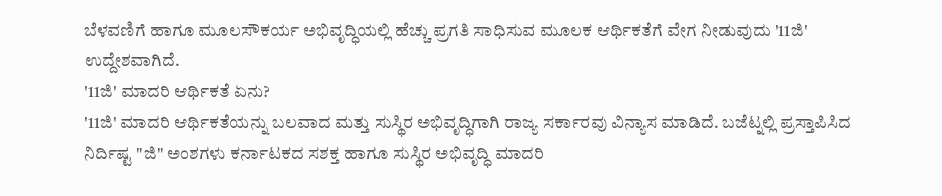ಬೆಳವಣಿಗೆ ಹಾಗೂ ಮೂಲಸೌಕರ್ಯ ಅಭಿವೃದ್ಧಿಯಲ್ಲಿ ಹೆಚ್ಚು ಪ್ರಗತಿ ಸಾಧಿಸುವ ಮೂಲಕ ಆರ್ಥಿಕತೆಗೆ ವೇಗ ನೀಡುವುದು '11ಜಿ' ಉದ್ದೇಶವಾಗಿದೆ.
'11ಜಿ' ಮಾದರಿ ಆರ್ಥಿಕತೆ ಏನು?
'11ಜಿ' ಮಾದರಿ ಆರ್ಥಿಕತೆಯನ್ನು ಬಲವಾದ ಮತ್ತು ಸುಸ್ಥಿರ ಅಭಿವೃದ್ಧಿಗಾಗಿ ರಾಜ್ಯ ಸರ್ಕಾರವು ವಿನ್ಯಾಸ ಮಾಡಿದೆ. ಬಜೆಟ್ನಲ್ಲಿ ಪ್ರಸ್ತಾಪಿಸಿದ ನಿರ್ದಿಷ್ಟ "ಜಿ" ಅಂಶಗಳು ಕರ್ನಾಟಕದ ಸಶಕ್ತ ಹಾಗೂ ಸುಸ್ಥಿರ ಅಭಿವೃದ್ಧಿ ಮಾದರಿ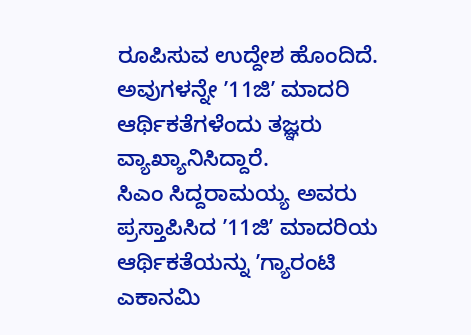ರೂಪಿಸುವ ಉದ್ದೇಶ ಹೊಂದಿದೆ. ಅವುಗಳನ್ನೇ ʼ11ಜಿʼ ಮಾದರಿ ಆರ್ಥಿಕತೆಗಳೆಂದು ತಜ್ಞರು ವ್ಯಾಖ್ಯಾನಿಸಿದ್ದಾರೆ.
ಸಿಎಂ ಸಿದ್ದರಾಮಯ್ಯ ಅವರು ಪ್ರಸ್ತಾಪಿಸಿದ ʼ11ಜಿʼ ಮಾದರಿಯ ಆರ್ಥಿಕತೆಯನ್ನು ʼಗ್ಯಾರಂಟಿ ಎಕಾನಮಿ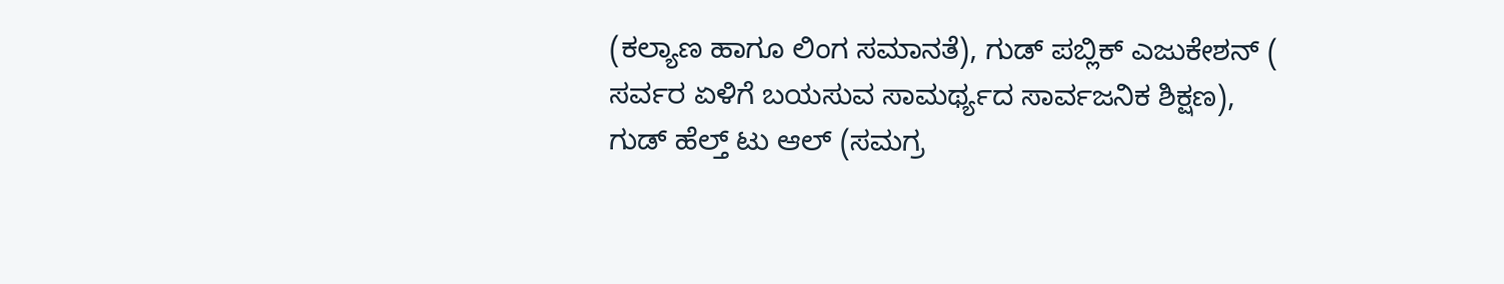(ಕಲ್ಯಾಣ ಹಾಗೂ ಲಿಂಗ ಸಮಾನತೆ), ಗುಡ್ ಪಬ್ಲಿಕ್ ಎಜುಕೇಶನ್ ( ಸರ್ವರ ಏಳಿಗೆ ಬಯಸುವ ಸಾಮರ್ಥ್ಯದ ಸಾರ್ವಜನಿಕ ಶಿಕ್ಷಣ), ಗುಡ್ ಹೆಲ್ತ್ ಟು ಆಲ್ (ಸಮಗ್ರ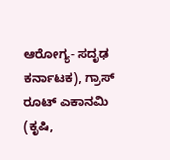ಆರೋಗ್ಯ- ಸದೃಢ ಕರ್ನಾಟಕ), ಗ್ರಾಸ್ ರೂಟ್ ಎಕಾನಮಿ (ಕೃಷಿ,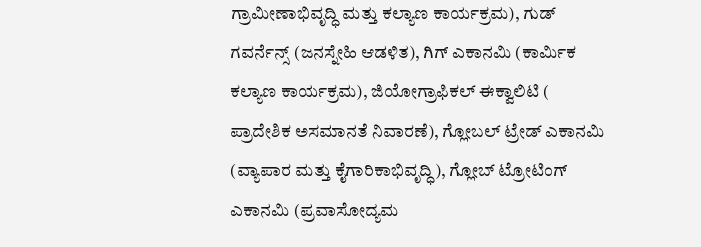ಗ್ರಾಮೀಣಾಭಿವೃದ್ಧಿ ಮತ್ತು ಕಲ್ಯಾಣ ಕಾರ್ಯಕ್ರಮ), ಗುಡ್ ಗವರ್ನೆನ್ಸ್ (ಜನಸ್ನೇಹಿ ಆಡಳಿತ), ಗಿಗ್ ಎಕಾನಮಿ (ಕಾರ್ಮಿಕ ಕಲ್ಯಾಣ ಕಾರ್ಯಕ್ರಮ), ಜಿಯೋಗ್ರಾಫಿಕಲ್ ಈಕ್ವಾಲಿಟಿ ( ಪ್ರಾದೇಶಿಕ ಅಸಮಾನತೆ ನಿವಾರಣೆ), ಗ್ಲೋಬಲ್ ಟ್ರೇಡ್ ಎಕಾನಮಿ (ವ್ಯಾಪಾರ ಮತ್ತು ಕೈಗಾರಿಕಾಭಿವೃದ್ಧಿ), ಗ್ಲೋಬ್ ಟ್ರೋಟಿಂಗ್ ಎಕಾನಮಿ (ಪ್ರವಾಸೋದ್ಯಮ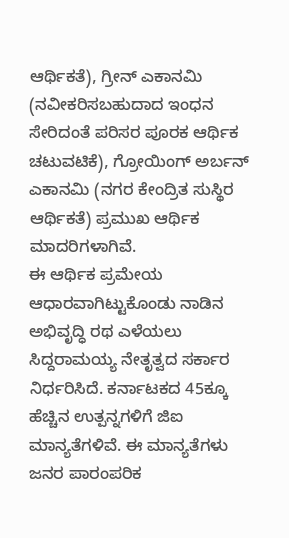ಆರ್ಥಿಕತೆ), ಗ್ರೀನ್ ಎಕಾನಮಿ (ನವೀಕರಿಸಬಹುದಾದ ಇಂಧನ ಸೇರಿದಂತೆ ಪರಿಸರ ಪೂರಕ ಆರ್ಥಿಕ ಚಟುವಟಿಕೆ), ಗ್ರೋಯಿಂಗ್ ಅರ್ಬನ್ ಎಕಾನಮಿ (ನಗರ ಕೇಂದ್ರಿತ ಸುಸ್ಥಿರ ಆರ್ಥಿಕತೆ) ಪ್ರಮುಖ ಆರ್ಥಿಕ ಮಾದರಿಗಳಾಗಿವೆ.
ಈ ಆರ್ಥಿಕ ಪ್ರಮೇಯ ಆಧಾರವಾಗಿಟ್ಟುಕೊಂಡು ನಾಡಿನ ಅಭಿವೃದ್ಧಿ ರಥ ಎಳೆಯಲು ಸಿದ್ದರಾಮಯ್ಯ ನೇತೃತ್ವದ ಸರ್ಕಾರ ನಿರ್ಧರಿಸಿದೆ. ಕರ್ನಾಟಕದ 45ಕ್ಕೂ ಹೆಚ್ಚಿನ ಉತ್ಪನ್ನಗಳಿಗೆ ಜಿಐ ಮಾನ್ಯತೆಗಳಿವೆ. ಈ ಮಾನ್ಯತೆಗಳು ಜನರ ಪಾರಂಪರಿಕ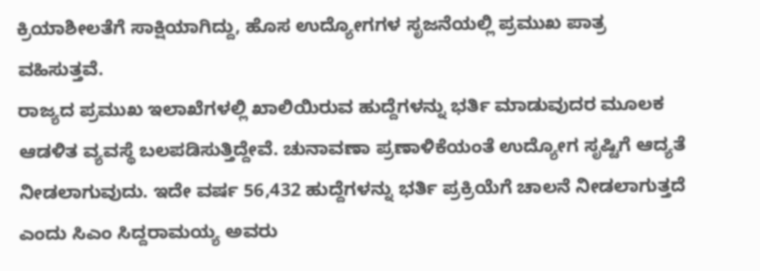ಕ್ರಿಯಾಶೀಲತೆಗೆ ಸಾಕ್ಷಿಯಾಗಿದ್ದು, ಹೊಸ ಉದ್ಯೋಗಗಳ ಸೃಜನೆಯಲ್ಲಿ ಪ್ರಮುಖ ಪಾತ್ರ ವಹಿಸುತ್ತವೆ.
ರಾಜ್ಯದ ಪ್ರಮುಖ ಇಲಾಖೆಗಳಲ್ಲಿ ಖಾಲಿಯಿರುವ ಹುದ್ದೆಗಳನ್ನು ಭರ್ತಿ ಮಾಡುವುದರ ಮೂಲಕ ಆಡಳಿತ ವ್ಯವಸ್ಥೆ ಬಲಪಡಿಸುತ್ತಿದ್ದೇವೆ. ಚುನಾವಣಾ ಪ್ರಣಾಳಿಕೆಯಂತೆ ಉದ್ಯೋಗ ಸೃಷ್ಟಿಗೆ ಆದ್ಯತೆ ನೀಡಲಾಗುವುದು. ಇದೇ ವರ್ಷ 56,432 ಹುದ್ದೆಗಳನ್ನು ಭರ್ತಿ ಪ್ರಕ್ರಿಯೆಗೆ ಚಾಲನೆ ನೀಡಲಾಗುತ್ತದೆ ಎಂದು ಸಿಎಂ ಸಿದ್ದರಾಮಯ್ಯ ಅವರು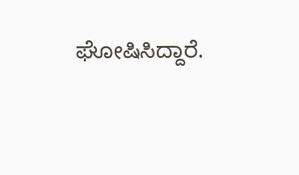ಘೋಷಿಸಿದ್ದಾರೆ.